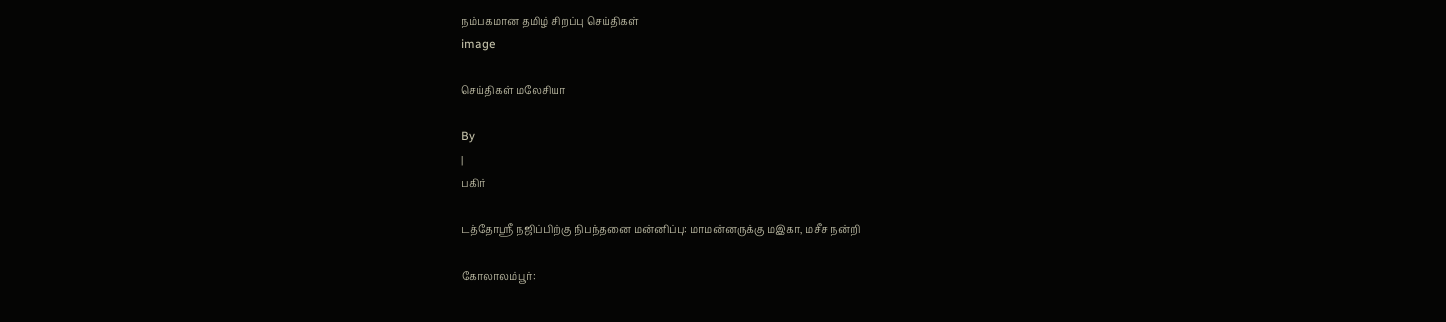நம்பகமான தமிழ் சிறப்பு செய்திகள்
image

செய்திகள் மலேசியா

By
|
பகிர்

டத்தோஸ்ரீ நஜிப்பிற்கு நிபந்தனை மன்னிப்பு: மாமன்னருக்கு மஇகா, மசீச நன்றி

கோலாலம்பூர்: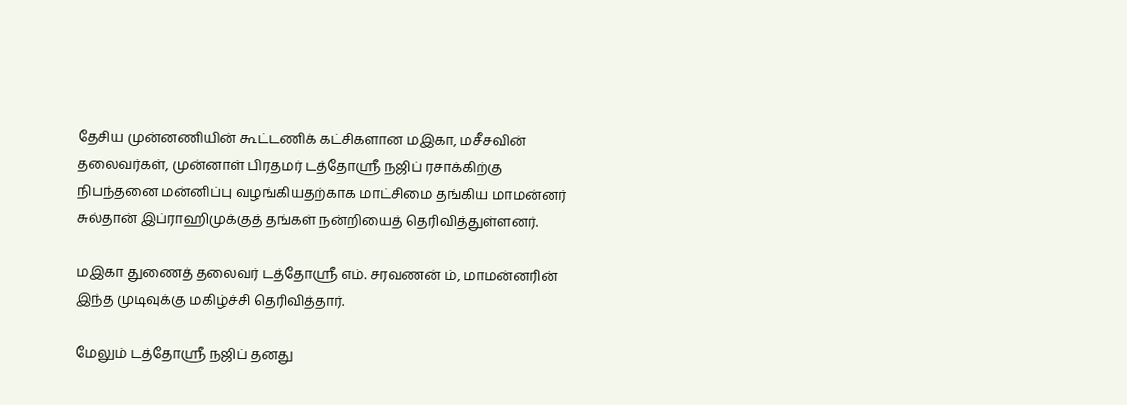தேசிய முன்னணியின் கூட்டணிக் கட்சிகளான மஇகா, மசீசவின் தலைவர்கள், முன்னாள் பிரதமர் டத்தோஸ்ரீ நஜிப் ரசாக்கிற்கு நிபந்தனை மன்னிப்பு வழங்கியதற்காக மாட்சிமை தங்கிய மாமன்னர் சுல்தான் இப்ராஹிமுக்குத் தங்கள் நன்றியைத் தெரிவித்துள்ளனர்.

மஇகா துணைத் தலைவர் டத்தோஸ்ரீ எம். சரவணன் ம், மாமன்னரின் இந்த முடிவுக்கு மகிழ்ச்சி தெரிவித்தார்.

மேலும் டத்தோஸ்ரீ நஜிப் தனது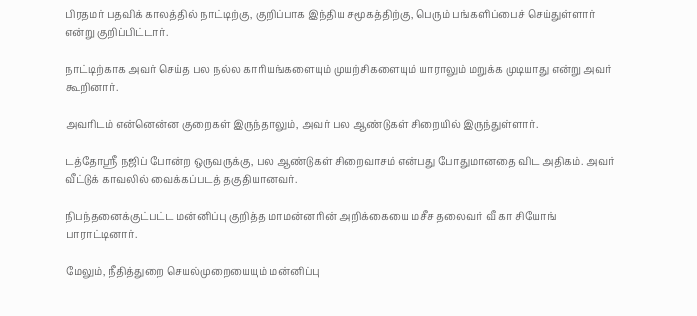பிரதமர் பதவிக் காலத்தில் நாட்டிற்கு, குறிப்பாக இந்திய சமூகத்திற்கு, பெரும் பங்களிப்பைச் செய்துள்ளார் என்று குறிப்பிட்டார்.

நாட்டிற்காக அவர் செய்த பல நல்ல காரியங்களையும் முயற்சிகளையும் யாராலும் மறுக்க முடியாது என்று அவர் கூறினார்.

அவரிடம் என்னென்ன குறைகள் இருந்தாலும், அவர் பல ஆண்டுகள் சிறையில் இருந்துள்ளார்.

டத்தோஸ்ரீ நஜிப் போன்ற ஒருவருக்கு, பல ஆண்டுகள் சிறைவாசம் என்பது போதுமானதை விட அதிகம். அவர் வீட்டுக் காவலில் வைக்கப்படத் தகுதியானவர்.

நிபந்தனைக்குட்பட்ட மன்னிப்பு குறித்த மாமன்னரின் அறிக்கையை மசீச தலைவர் வீ கா சியோங் பாராட்டினார்.

மேலும், நீதித்துறை செயல்முறையையும் மன்னிப்பு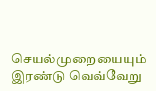செயல்முறையையும் இரண்டு வெவ்வேறு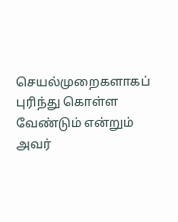செயல்முறைகளாகப் புரிந்து கொள்ள வேண்டும் என்றும் அவர்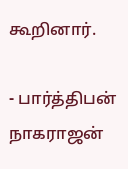கூறினார்.

- பார்த்திபன் நாகராஜன்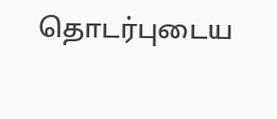தொடர்புடைய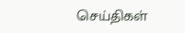செய்திகள்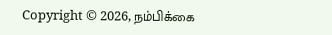Copyright © 2026, நம்பிக்கை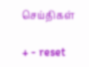செய்திகள்

+ - reset